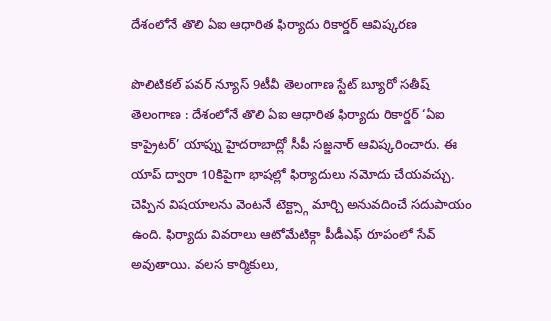దేశంలోనే తొలి ఏఐ ఆధారిత ఫిర్యాదు రికార్డర్ ఆవిష్కరణ

పొలిటికల్ పవర్ న్యూస్ 9టీవీ తెలంగాణ స్టేట్ బ్యూరో సతీష్
తెలంగాణ : దేశంలోనే తొలి ఏఐ ఆధారిత ఫిర్యాదు రికార్డర్ ‘ఏఐ కాప్రైటర్’ యాప్ను హైదరాబాద్లో సీపీ సజ్జనార్ ఆవిష్కరించారు. ఈ యాప్ ద్వారా 10కిపైగా భాషల్లో ఫిర్యాదులు నమోదు చేయవచ్చు. చెప్పిన విషయాలను వెంటనే టెక్ట్స్గా మార్చి అనువదించే సదుపాయం ఉంది. ఫిర్యాదు వివరాలు ఆటోమేటిక్గా పీడీఎఫ్ రూపంలో సేవ్ అవుతాయి. వలస కార్మికులు,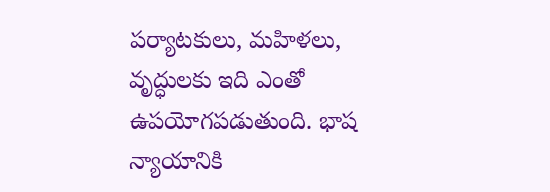పర్యాటకులు, మహిళలు, వృద్ధులకు ఇది ఎంతో ఉపయోగపడుతుంది. భాష న్యాయానికి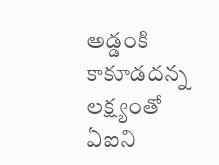అడ్డంకి కాకూడదన్న లక్ష్యంతో ఏఐని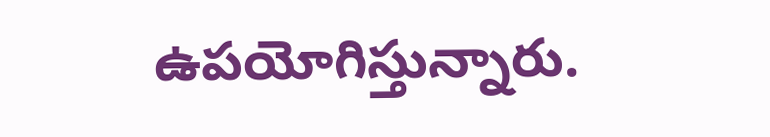ఉపయోగిస్తున్నారు.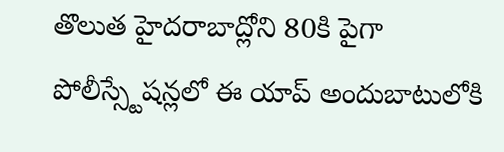తొలుత హైదరాబాద్లోని 80కి పైగా పోలీస్స్టేషన్లలో ఈ యాప్ అందుబాటులోకి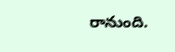రానుంది.